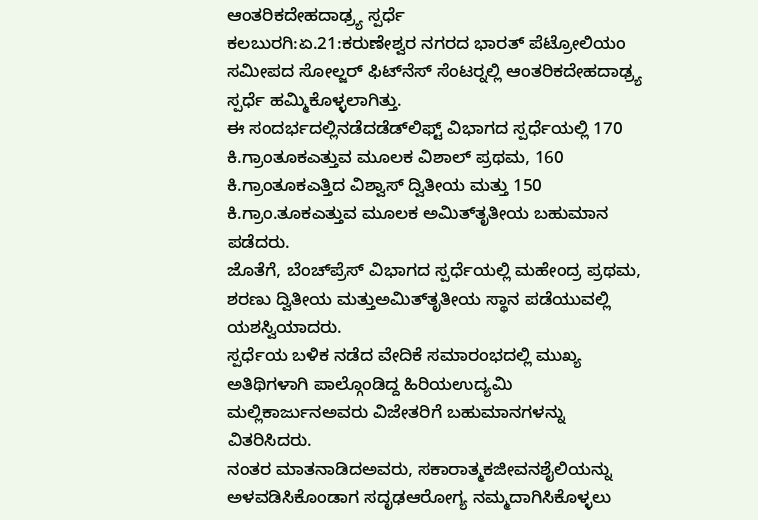ಆಂತರಿಕದೇಹದಾಢ್ರ್ಯ ಸ್ಪರ್ಧೆ
ಕಲಬುರಗಿ:ಏ.21:ಕರುಣೇಶ್ವರ ನಗರದ ಭಾರತ್ ಪೆಟ್ರೋಲಿಯಂ ಸಮೀಪದ ಸೋಲ್ಜರ್ ಫಿಟ್‍ನೆಸ್ ಸೆಂಟರ್‍ನಲ್ಲಿ ಆಂತರಿಕದೇಹದಾಢ್ರ್ಯ ಸ್ಪರ್ಧೆ ಹಮ್ಮಿಕೊಳ್ಳಲಾಗಿತ್ತು.
ಈ ಸಂದರ್ಭದಲ್ಲಿನಡೆದಡೆಡ್‍ಲಿಫ್ಟ್ ವಿಭಾಗದ ಸ್ಪರ್ಧೆಯಲ್ಲಿ 170 ಕಿ.ಗ್ರಾಂತೂಕಎತ್ತುವ ಮೂಲಕ ವಿಶಾಲ್ ಪ್ರಥಮ, 160 ಕಿ.ಗ್ರಾಂತೂಕಎತ್ತಿದ ವಿಶ್ವಾಸ್ ದ್ವಿತೀಯ ಮತ್ತು 150 ಕಿ.ಗ್ರಾಂ.ತೂಕಎತ್ತುವ ಮೂಲಕ ಅಮಿತ್‍ತೃತೀಯ ಬಹುಮಾನ ಪಡೆದರು.
ಜೊತೆಗೆ, ಬೆಂಚ್‍ಪ್ರೆಸ್ ವಿಭಾಗದ ಸ್ಪರ್ಧೆಯಲ್ಲಿ ಮಹೇಂದ್ರ ಪ್ರಥಮ, ಶರಣು ದ್ವಿತೀಯ ಮತ್ತುಅಮಿತ್‍ತೃತೀಯ ಸ್ಥಾನ ಪಡೆಯುವಲ್ಲಿ ಯಶಸ್ವಿಯಾದರು.
ಸ್ಪರ್ಧೆಯ ಬಳಿಕ ನಡೆದ ವೇದಿಕೆ ಸಮಾರಂಭದಲ್ಲಿ ಮುಖ್ಯ ಅತಿಥಿಗಳಾಗಿ ಪಾಲ್ಗೊಂಡಿದ್ದ ಹಿರಿಯಉದ್ಯಮಿ ಮಲ್ಲಿಕಾರ್ಜುನಅವರು ವಿಜೇತರಿಗೆ ಬಹುಮಾನಗಳನ್ನು ವಿತರಿಸಿದರು.
ನಂತರ ಮಾತನಾಡಿದಅವರು, ಸಕಾರಾತ್ಮಕಜೀವನಶೈಲಿಯನ್ನು ಅಳವಡಿಸಿಕೊಂಡಾಗ ಸದೃಢಆರೋಗ್ಯ ನಮ್ಮದಾಗಿಸಿಕೊಳ್ಳಲು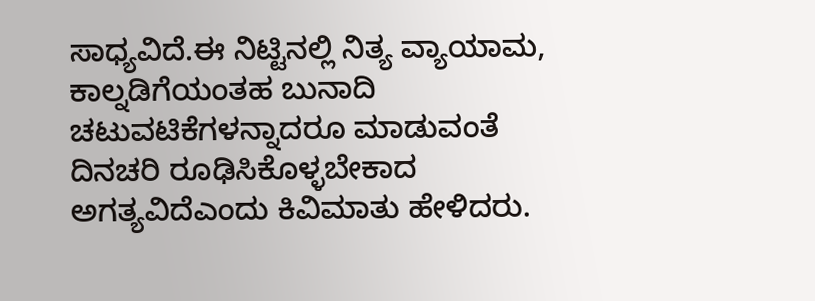ಸಾಧ್ಯವಿದೆ.ಈ ನಿಟ್ಟಿನಲ್ಲಿ ನಿತ್ಯ ವ್ಯಾಯಾಮ, ಕಾಲ್ನಡಿಗೆಯಂತಹ ಬುನಾದಿ ಚಟುವಟಿಕೆಗಳನ್ನಾದರೂ ಮಾಡುವಂತೆ ದಿನಚರಿ ರೂಢಿಸಿಕೊಳ್ಳಬೇಕಾದ ಅಗತ್ಯವಿದೆಎಂದು ಕಿವಿಮಾತು ಹೇಳಿದರು.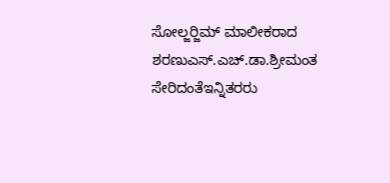ಸೋಲ್ಜರ್‍ಜಿಮ್ ಮಾಲೀಕರಾದ ಶರಣುಎಸ್.ಎಚ್.ಡಾ.ಶ್ರೀಮಂತ ಸೇರಿದಂತೆಇನ್ನಿತರರು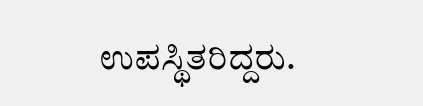ಉಪಸ್ಥಿತರಿದ್ದರು.